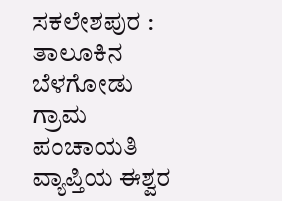ಸಕಲೇಶಪುರ : ತಾಲೂಕಿನ ಬೆಳಗೋಡು ಗ್ರಾಮ ಪಂಚಾಯತಿ ವ್ಯಾಪ್ತಿಯ ಈಶ್ವರ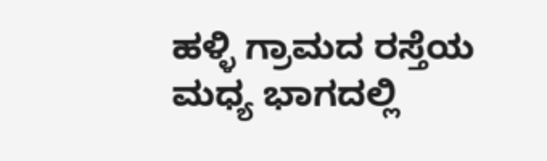ಹಳ್ಳಿ ಗ್ರಾಮದ ರಸ್ತೆಯ ಮಧ್ಯ ಭಾಗದಲ್ಲಿ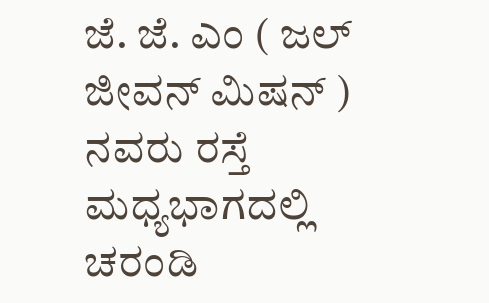ಜೆ. ಜೆ. ಎಂ ( ಜಲ್ ಜೀವನ್ ಮಿಷನ್ ) ನವರು ರಸ್ತೆ ಮಧ್ಯಭಾಗದಲ್ಲಿ ಚರಂಡಿ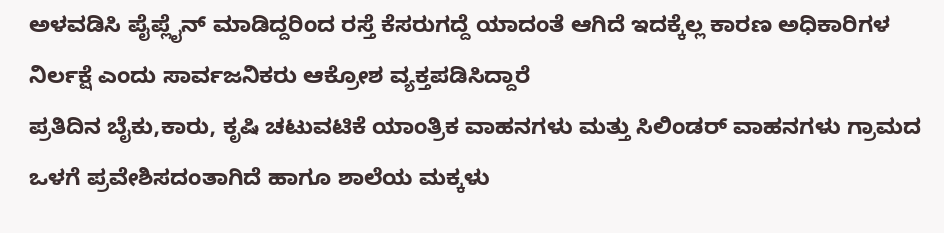ಅಳವಡಿಸಿ ಪೈಪ್ಲೈನ್ ಮಾಡಿದ್ದರಿಂದ ರಸ್ತೆ ಕೆಸರುಗದ್ದೆ ಯಾದಂತೆ ಆಗಿದೆ ಇದಕ್ಕೆಲ್ಲ ಕಾರಣ ಅಧಿಕಾರಿಗಳ ನಿರ್ಲಕ್ಷೆ ಎಂದು ಸಾರ್ವಜನಿಕರು ಆಕ್ರೋಶ ವ್ಯಕ್ತಪಡಿಸಿದ್ದಾರೆ
ಪ್ರತಿದಿನ ಬೈಕು,ಕಾರು, ಕೃಷಿ ಚಟುವಟಿಕೆ ಯಾಂತ್ರಿಕ ವಾಹನಗಳು ಮತ್ತು ಸಿಲಿಂಡರ್ ವಾಹನಗಳು ಗ್ರಾಮದ ಒಳಗೆ ಪ್ರವೇಶಿಸದಂತಾಗಿದೆ ಹಾಗೂ ಶಾಲೆಯ ಮಕ್ಕಳು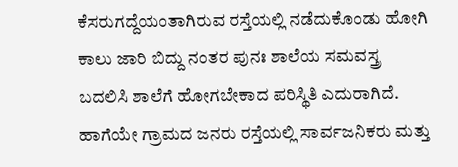ಕೆಸರುಗದ್ದೆಯಂತಾಗಿರುವ ರಸ್ತೆಯಲ್ಲಿ ನಡೆದುಕೊಂಡು ಹೋಗಿ ಕಾಲು ಜಾರಿ ಬಿದ್ದು ನಂತರ ಪುನಃ ಶಾಲೆಯ ಸಮವಸ್ತ್ರ ಬದಲಿಸಿ ಶಾಲೆಗೆ ಹೋಗಬೇಕಾದ ಪರಿಸ್ಥಿತಿ ಎದುರಾಗಿದೆ.
ಹಾಗೆಯೇ ಗ್ರಾಮದ ಜನರು ರಸ್ತೆಯಲ್ಲಿ ಸಾರ್ವಜನಿಕರು ಮತ್ತು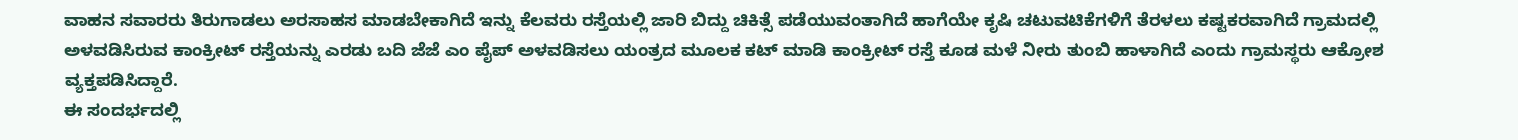ವಾಹನ ಸವಾರರು ತಿರುಗಾಡಲು ಅರಸಾಹಸ ಮಾಡಬೇಕಾಗಿದೆ ಇನ್ನು ಕೆಲವರು ರಸ್ತೆಯಲ್ಲಿ ಜಾರಿ ಬಿದ್ದು ಚಿಕಿತ್ಸೆ ಪಡೆಯುವಂತಾಗಿದೆ ಹಾಗೆಯೇ ಕೃಷಿ ಚಟುವಟಿಕೆಗಳಿಗೆ ತೆರಳಲು ಕಷ್ಟಕರವಾಗಿದೆ ಗ್ರಾಮದಲ್ಲಿ ಅಳವಡಿಸಿರುವ ಕಾಂಕ್ರೀಟ್ ರಸ್ತೆಯನ್ನು ಎರಡು ಬದಿ ಜೆಜೆ ಎಂ ಪೈಪ್ ಅಳವಡಿಸಲು ಯಂತ್ರದ ಮೂಲಕ ಕಟ್ ಮಾಡಿ ಕಾಂಕ್ರೀಟ್ ರಸ್ತೆ ಕೂಡ ಮಳೆ ನೀರು ತುಂಬಿ ಹಾಳಾಗಿದೆ ಎಂದು ಗ್ರಾಮಸ್ಥರು ಆಕ್ರೋಶ ವ್ಯಕ್ತಪಡಿಸಿದ್ದಾರೆ.
ಈ ಸಂದರ್ಭದಲ್ಲಿ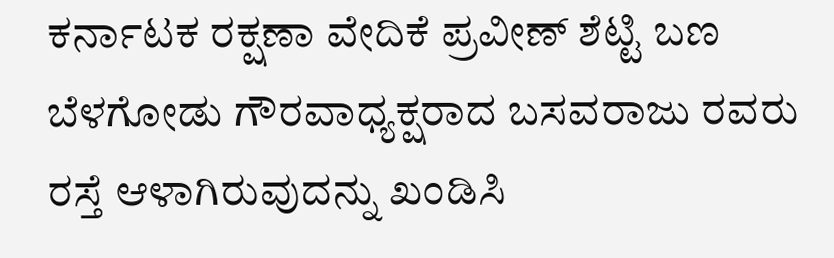ಕರ್ನಾಟಕ ರಕ್ಷಣಾ ವೇದಿಕೆ ಪ್ರವೀಣ್ ಶೆಟ್ಟಿ ಬಣ ಬೆಳಗೋಡು ಗೌರವಾಧ್ಯಕ್ಷರಾದ ಬಸವರಾಜು ರವರು ರಸ್ತೆ ಆಳಾಗಿರುವುದನ್ನು ಖಂಡಿಸಿ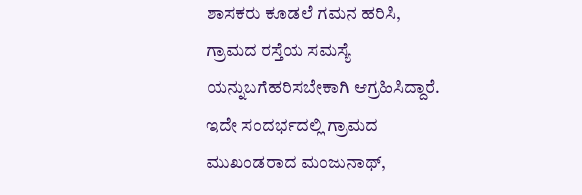ಶಾಸಕರು ಕೂಡಲೆ ಗಮನ ಹರಿಸಿ, ಗ್ರಾಮದ ರಸ್ತೆಯ ಸಮಸ್ಯೆ ಯನ್ನುಬಗೆಹರಿಸಬೇಕಾಗಿ ಆಗ್ರಹಿಸಿದ್ದಾರೆ.
ಇದೇ ಸಂದರ್ಭದಲ್ಲಿ ಗ್ರಾಮದ ಮುಖಂಡರಾದ ಮಂಜುನಾಥ್,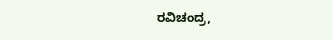ರವಿಚಂದ್ರ,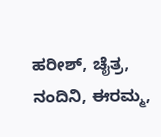ಹರೀಶ್, ಚೈತ್ರ, ನಂದಿನಿ, ಈರಮ್ಮ,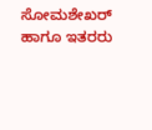ಸೋಮಶೇಖರ್ ಹಾಗೂ ಇತರರು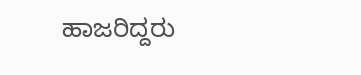ಹಾಜರಿದ್ದರು